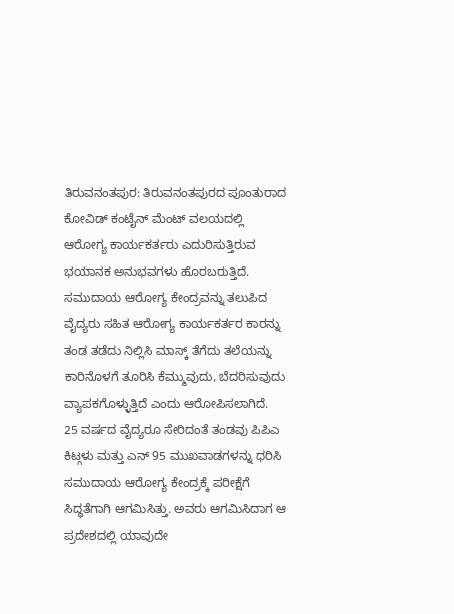ತಿರುವನಂತಪುರ: ತಿರುವನಂತಪುರದ ಪೂಂತುರಾದ ಕೋವಿಡ್ ಕಂಟೈನ್ ಮೆಂಟ್ ವಲಯದಲ್ಲಿ ಆರೋಗ್ಯ ಕಾರ್ಯಕರ್ತರು ಎದುರಿಸುತ್ತಿರುವ ಭಯಾನಕ ಅನುಭವಗಳು ಹೊರಬರುತ್ತಿದೆ. ಸಮುದಾಯ ಆರೋಗ್ಯ ಕೇಂದ್ರವನ್ನು ತಲುಪಿದ ವೈದ್ಯರು ಸಹಿತ ಆರೋಗ್ಯ ಕಾರ್ಯಕರ್ತರ ಕಾರನ್ನು ತಂಡ ತಡೆದು ನಿಲ್ಲಿಸಿ ಮಾಸ್ಕ್ ತೆಗೆದು ತಲೆಯನ್ನು ಕಾರಿನೊಳಗೆ ತೂರಿಸಿ ಕೆಮ್ಮುವುದು, ಬೆದರಿಸುವುದು ವ್ಯಾಪಕಗೊಳ್ಳುತ್ತಿದೆ ಎಂದು ಆರೋಪಿಸಲಾಗಿದೆ.
25 ವರ್ಷದ ವೈದ್ಯರೂ ಸೇರಿದಂತೆ ತಂಡವು ಪಿಪಿಎ ಕಿಟ್ಗಳು ಮತ್ತು ಎನ್ 95 ಮುಖವಾಡಗಳನ್ನು ಧರಿಸಿ ಸಮುದಾಯ ಆರೋಗ್ಯ ಕೇಂದ್ರಕ್ಕೆ ಪರೀಕ್ಷೆಗೆ ಸಿದ್ಧತೆಗಾಗಿ ಆಗಮಿಸಿತ್ತು. ಅವರು ಆಗಮಿಸಿದಾಗ ಆ ಪ್ರದೇಶದಲ್ಲಿ ಯಾವುದೇ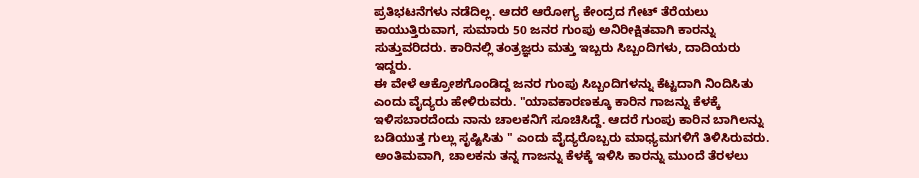ಪ್ರತಿಭಟನೆಗಳು ನಡೆದಿಲ್ಲ. ಆದರೆ ಆರೋಗ್ಯ ಕೇಂದ್ರದ ಗೇಟ್ ತೆರೆಯಲು ಕಾಯುತ್ತಿರುವಾಗ, ಸುಮಾರು 50 ಜನರ ಗುಂಪು ಅನಿರೀಕ್ಷಿತವಾಗಿ ಕಾರನ್ನು ಸುತ್ತುವರಿದರು. ಕಾರಿನಲ್ಲಿ ತಂತ್ರಜ್ಞರು ಮತ್ತು ಇಬ್ಬರು ಸಿಬ್ಬಂದಿಗಳು, ದಾದಿಯರು ಇದ್ದರು.
ಈ ವೇಳೆ ಆಕ್ರೋಶಗೊಂಡಿದ್ದ ಜನರ ಗುಂಪು ಸಿಬ್ಬಂದಿಗಳನ್ನು ಕೆಟ್ಟದಾಗಿ ನಿಂದಿಸಿತು ಎಂದು ವೈದ್ಯರು ಹೇಳಿರುವರು. "ಯಾವಕಾರಣಕ್ಕೂ ಕಾರಿನ ಗಾಜನ್ನು ಕೆಳಕ್ಕೆ ಇಳಿಸಬಾರದೆಂದು ನಾನು ಚಾಲಕನಿಗೆ ಸೂಚಿಸಿದ್ದೆ. ಆದರೆ ಗುಂಪು ಕಾರಿನ ಬಾಗಿಲನ್ನು ಬಡಿಯುತ್ತ ಗುಲ್ಲು ಸೃಷ್ಟಿಸಿತು " ಎಂದು ವೈದ್ಯರೊಬ್ಬರು ಮಾಧ್ಯಮಗಳಿಗೆ ತಿಳಿಸಿರುವರು. ಅಂತಿಮವಾಗಿ, ಚಾಲಕನು ತನ್ನ ಗಾಜನ್ನು ಕೆಳಕ್ಕೆ ಇಳಿಸಿ ಕಾರನ್ನು ಮುಂದೆ ತೆರಳಲು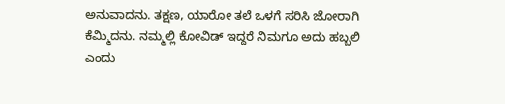ಅನುವಾದನು. ತಕ್ಷಣ, ಯಾರೋ ತಲೆ ಒಳಗೆ ಸರಿಸಿ ಜೋರಾಗಿ ಕೆಮ್ಮಿದನು. ನಮ್ಮಲ್ಲಿ ಕೋವಿಡ್ ಇದ್ದರೆ ನಿಮಗೂ ಅದು ಹಬ್ಬಲಿ ಎಂದು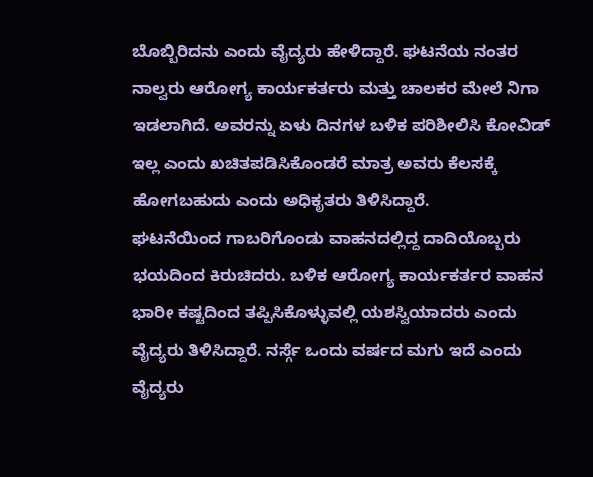ಬೊಬ್ಬಿರಿದನು ಎಂದು ವೈದ್ಯರು ಹೇಳಿದ್ದಾರೆ. ಘಟನೆಯ ನಂತರ ನಾಲ್ವರು ಆರೋಗ್ಯ ಕಾರ್ಯಕರ್ತರು ಮತ್ತು ಚಾಲಕರ ಮೇಲೆ ನಿಗಾ ಇಡಲಾಗಿದೆ. ಅವರನ್ನು ಏಳು ದಿನಗಳ ಬಳಿಕ ಪರಿಶೀಲಿಸಿ ಕೋವಿಡ್ ಇಲ್ಲ ಎಂದು ಖಚಿತಪಡಿಸಿಕೊಂಡರೆ ಮಾತ್ರ ಅವರು ಕೆಲಸಕ್ಕೆ ಹೋಗಬಹುದು ಎಂದು ಅಧಿಕೃತರು ತಿಳಿಸಿದ್ದಾರೆ.
ಘಟನೆಯಿಂದ ಗಾಬರಿಗೊಂಡು ವಾಹನದಲ್ಲಿದ್ದ ದಾದಿಯೊಬ್ಬರು ಭಯದಿಂದ ಕಿರುಚಿದರು. ಬಳಿಕ ಆರೋಗ್ಯ ಕಾರ್ಯಕರ್ತರ ವಾಹನ ಭಾರೀ ಕಷ್ಟದಿಂದ ತಪ್ಪಿಸಿಕೊಳ್ಳುವಲ್ಲಿ ಯಶಸ್ವಿಯಾದರು ಎಂದು ವೈದ್ಯರು ತಿಳಿಸಿದ್ದಾರೆ. ನರ್ಸ್ಗೆ ಒಂದು ವರ್ಷದ ಮಗು ಇದೆ ಎಂದು ವೈದ್ಯರು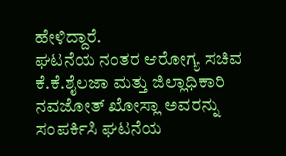ಹೇಳಿದ್ದಾರೆ.
ಘಟನೆಯ ನಂತರ ಆರೋಗ್ಯ ಸಚಿವ ಕೆ.ಕೆ.ಶೈಲಜಾ ಮತ್ತು ಜಿಲ್ಲಾಧಿಕಾರಿ ನವಜೋತ್ ಖೋಸ್ಲಾ ಅವರನ್ನು ಸಂಪರ್ಕಿಸಿ ಘಟನೆಯ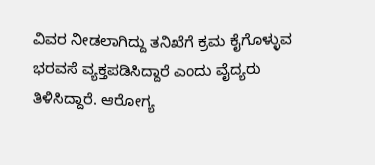ವಿವರ ನೀಡಲಾಗಿದ್ದು ತನಿಖೆಗೆ ಕ್ರಮ ಕೈಗೊಳ್ಳುವ ಭರವಸೆ ವ್ಯಕ್ತಪಡಿಸಿದ್ದಾರೆ ಎಂದು ವೈದ್ಯರು ತಿಳಿಸಿದ್ದಾರೆ. ಆರೋಗ್ಯ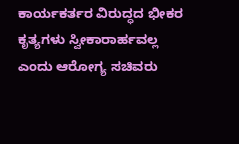ಕಾರ್ಯಕರ್ತರ ವಿರುದ್ಧದ ಭೀಕರ ಕೃತ್ಯಗಳು ಸ್ವೀಕಾರಾರ್ಹವಲ್ಲ ಎಂದು ಆರೋಗ್ಯ ಸಚಿವರು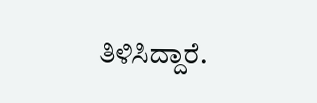ತಿಳಿಸಿದ್ದಾರೆ.